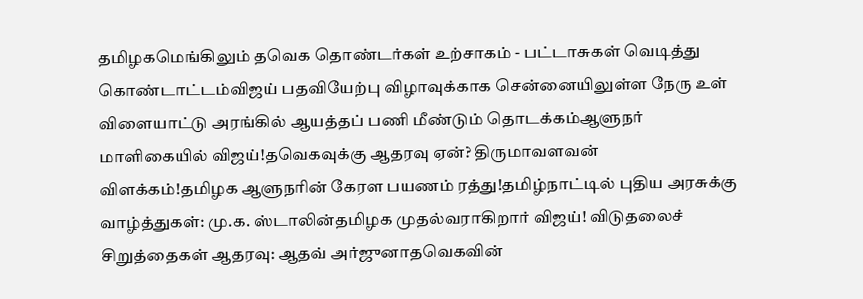தமிழகமெங்கிலும் தவெக தொண்டர்கள் உற்சாகம் - பட்டாசுகள் வெடித்து கொண்டாட்டம்விஜய் பதவியேற்பு விழாவுக்காக சென்னையிலுள்ள நேரு உள் விளையாட்டு அரங்கில் ஆயத்தப் பணி மீண்டும் தொடக்கம்ஆளுநர் மாளிகையில் விஜய்!தவெகவுக்கு ஆதரவு ஏன்? திருமாவளவன் விளக்கம்!தமிழக ஆளுநரின் கேரள பயணம் ரத்து!தமிழ்நாட்டில் புதிய அரசுக்கு வாழ்த்துகள்: மு.க. ஸ்டாலின்தமிழக முதல்வராகிறார் விஜய்! விடுதலைச் சிறுத்தைகள் ஆதரவு: ஆதவ் அர்ஜுனாதவெகவின்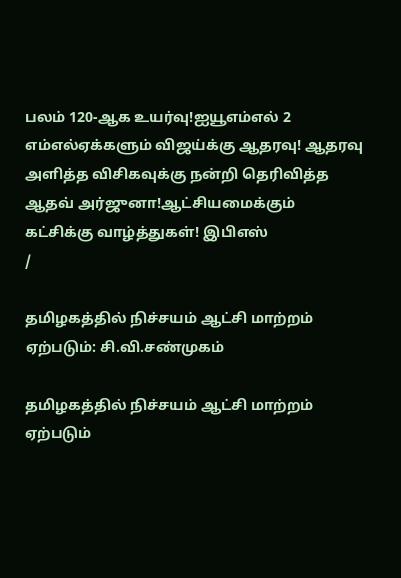பலம் 120-ஆக உயர்வு!ஐயூஎம்எல் 2 எம்எல்ஏக்களும் விஜய்க்கு ஆதரவு! ஆதரவு அளித்த விசிகவுக்கு நன்றி தெரிவித்த ஆதவ் அர்ஜுனா!ஆட்சியமைக்கும் கட்சிக்கு வாழ்த்துகள்! இபிஎஸ்
/

தமிழகத்தில் நிச்சயம் ஆட்சி மாற்றம் ஏற்படும்: சி.வி.சண்முகம்

தமிழகத்தில் நிச்சயம் ஆட்சி மாற்றம் ஏற்படும்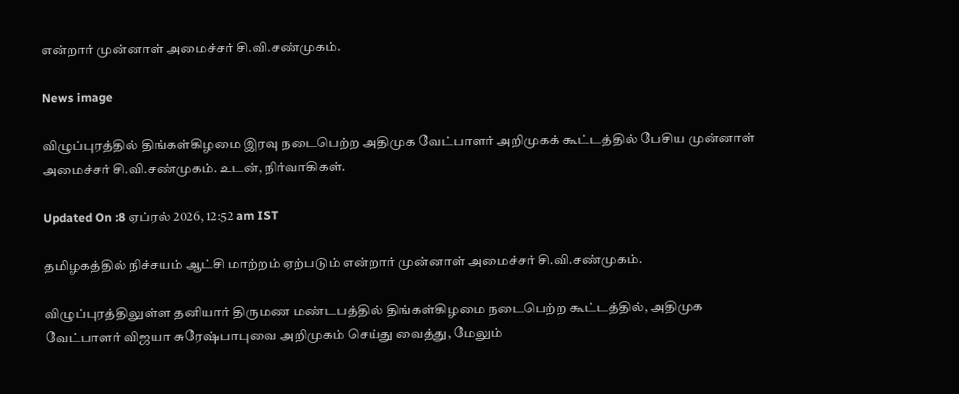என்றார் முன்னாள் அமைச்சர் சி.வி.சண்முகம்.

News image

விழுப்புரத்தில் திங்கள்கிழமை இரவு நடைபெற்ற அதிமுக வேட்பாளர் அறிமுகக் கூட்டத்தில் பேசிய முன்னாள் அமைச்சர் சி.வி.சண்முகம். உடன், நிர்வாகிகள்.

Updated On :8 ஏப்ரல் 2026, 12:52 am IST

தமிழகத்தில் நிச்சயம் ஆட்சி மாற்றம் ஏற்படும் என்றார் முன்னாள் அமைச்சர் சி.வி.சண்முகம்.

விழுப்புரத்திலுள்ள தனியார் திருமண மண்டபத்தில் திங்கள்கிழமை நடைபெற்ற கூட்டத்தில், அதிமுக வேட்பாளர் விஜயா சுரேஷ்பாபுவை அறிமுகம் செய்து வைத்து, மேலும்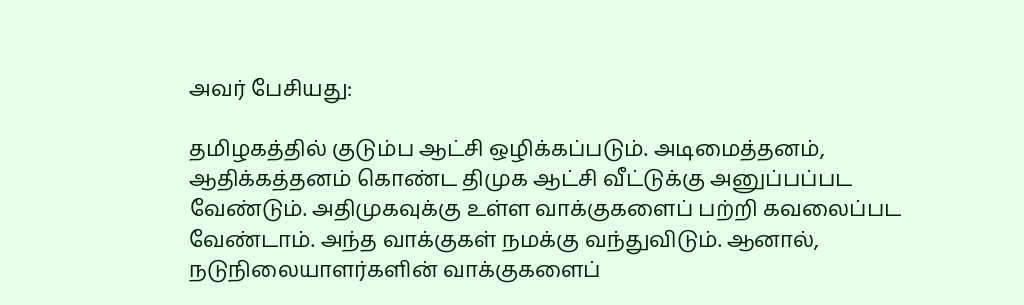அவர் பேசியது:

தமிழகத்தில் குடும்ப ஆட்சி ஒழிக்கப்படும். அடிமைத்தனம், ஆதிக்கத்தனம் கொண்ட திமுக ஆட்சி வீட்டுக்கு அனுப்பப்பட வேண்டும். அதிமுகவுக்கு உள்ள வாக்குகளைப் பற்றி கவலைப்பட வேண்டாம். அந்த வாக்குகள் நமக்கு வந்துவிடும். ஆனால், நடுநிலையாளர்களின் வாக்குகளைப்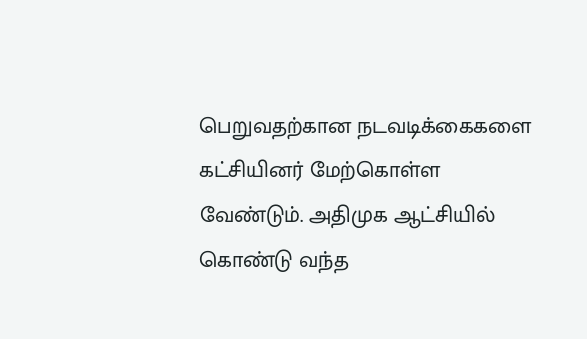பெறுவதற்கான நடவடிக்கைகளை கட்சியினர் மேற்கொள்ள வேண்டும். அதிமுக ஆட்சியில் கொண்டு வந்த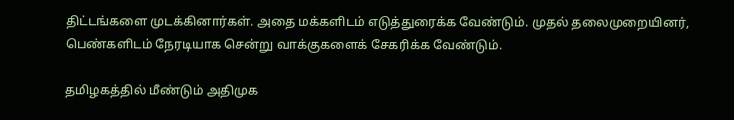திட்டங்களை முடக்கினார்கள். அதை மக்களிடம் எடுத்துரைக்க வேண்டும். முதல் தலைமுறையினர், பெண்களிடம் நேரடியாக சென்று வாக்குகளைக் சேகரிக்க வேண்டும்.

தமிழகத்தில் மீண்டும் அதிமுக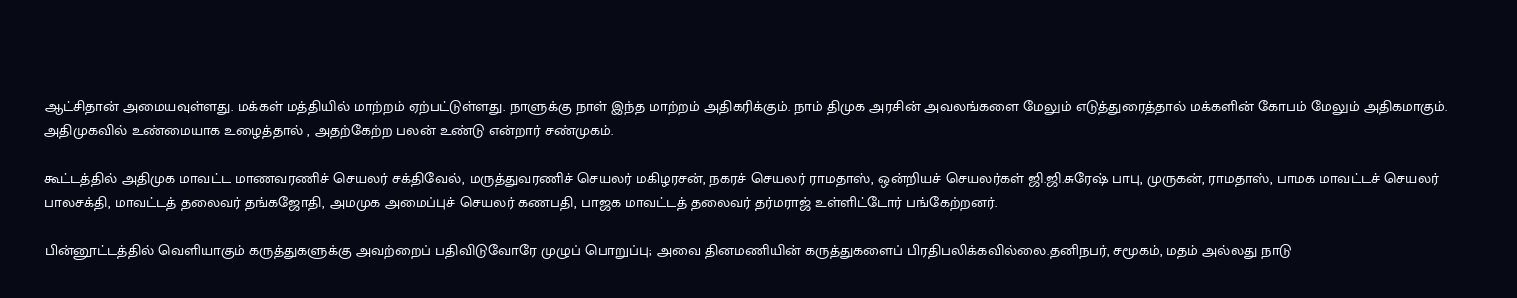ஆட்சிதான் அமையவுள்ளது. மக்கள் மத்தியில் மாற்றம் ஏற்பட்டுள்ளது. நாளுக்கு நாள் இந்த மாற்றம் அதிகரிக்கும். நாம் திமுக அரசின் அவலங்களை மேலும் எடுத்துரைத்தால் மக்களின் கோபம் மேலும் அதிகமாகும். அதிமுகவில் உண்மையாக உழைத்தால் , அதற்கேற்ற பலன் உண்டு என்றார் சண்முகம்.

கூட்டத்தில் அதிமுக மாவட்ட மாணவரணிச் செயலர் சக்திவேல், மருத்துவரணிச் செயலர் மகிழரசன், நகரச் செயலர் ராமதாஸ், ஒன்றியச் செயலர்கள் ஜி.ஜி.சுரேஷ் பாபு, முருகன், ராமதாஸ், பாமக மாவட்டச் செயலர் பாலசக்தி, மாவட்டத் தலைவர் தங்கஜோதி, அமமுக அமைப்புச் செயலர் கணபதி, பாஜக மாவட்டத் தலைவர் தர்மராஜ் உள்ளிட்டோர் பங்கேற்றனர்.

பின்னூட்டத்தில் வெளியாகும் கருத்துகளுக்கு அவற்றைப் பதிவிடுவோரே முழுப் பொறுப்பு; அவை தினமணியின் கருத்துகளைப் பிரதிபலிக்கவில்லை.தனிநபர், சமூகம், மதம் அல்லது நாடு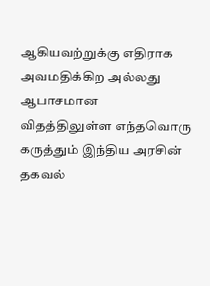ஆகியவற்றுக்கு எதிராக அவமதிக்கிற அல்லது ஆபாசமான விதத்திலுள்ள எந்தவொரு கருத்தும் இந்திய அரசின் தகவல்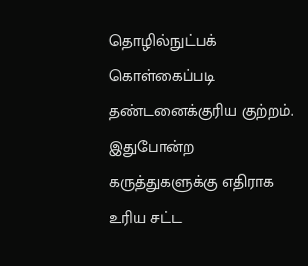தொழில்நுட்பக் கொள்கைப்படி தண்டனைக்குரிய குற்றம். இதுபோன்ற கருத்துகளுக்கு எதிராக உரிய சட்ட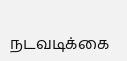நடவடிக்கை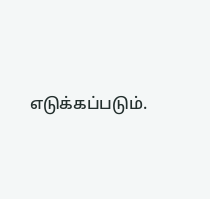எடுக்கப்படும்.